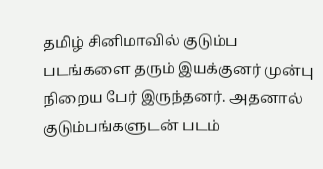தமிழ் சினிமாவில் குடும்ப படங்களை தரும் இயக்குனர் முன்பு நிறைய பேர் இருந்தனர். அதனால் குடும்பங்களுடன் படம்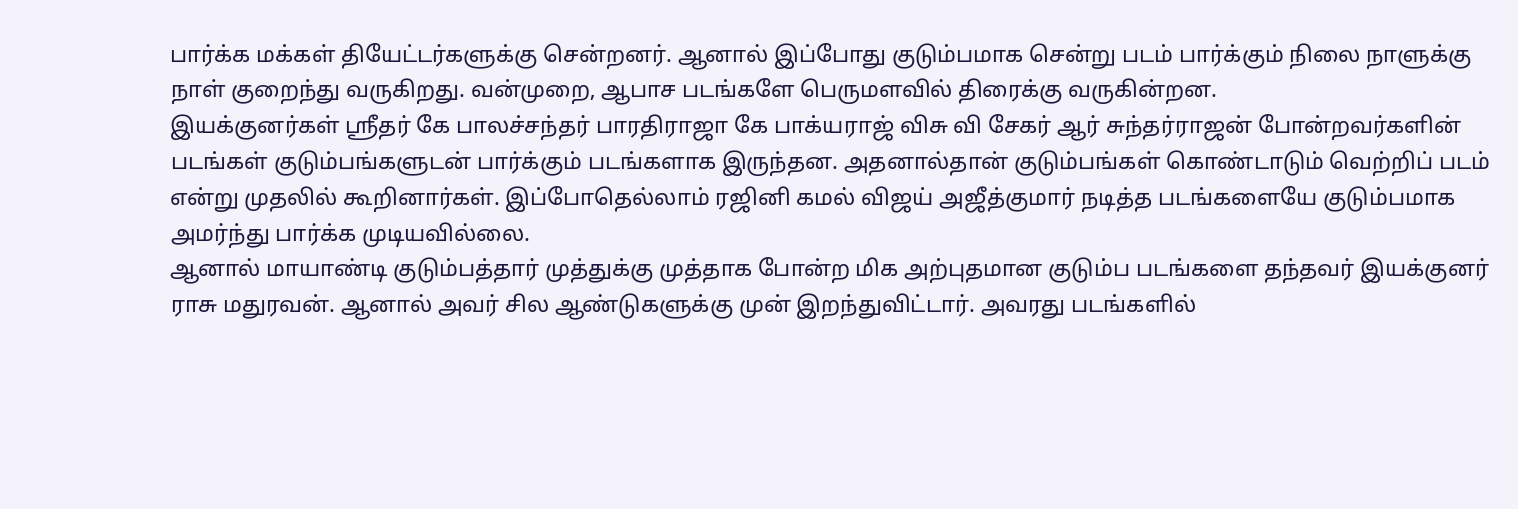பார்க்க மக்கள் தியேட்டர்களுக்கு சென்றனர். ஆனால் இப்போது குடும்பமாக சென்று படம் பார்க்கும் நிலை நாளுக்கு நாள் குறைந்து வருகிறது. வன்முறை, ஆபாச படங்களே பெருமளவில் திரைக்கு வருகின்றன.
இயக்குனர்கள் ஸ்ரீதர் கே பாலச்சந்தர் பாரதிராஜா கே பாக்யராஜ் விசு வி சேகர் ஆர் சுந்தர்ராஜன் போன்றவர்களின் படங்கள் குடும்பங்களுடன் பார்க்கும் படங்களாக இருந்தன. அதனால்தான் குடும்பங்கள் கொண்டாடும் வெற்றிப் படம் என்று முதலில் கூறினார்கள். இப்போதெல்லாம் ரஜினி கமல் விஜய் அஜீத்குமார் நடித்த படங்களையே குடும்பமாக அமர்ந்து பார்க்க முடியவில்லை.
ஆனால் மாயாண்டி குடும்பத்தார் முத்துக்கு முத்தாக போன்ற மிக அற்புதமான குடும்ப படங்களை தந்தவர் இயக்குனர் ராசு மதுரவன். ஆனால் அவர் சில ஆண்டுகளுக்கு முன் இறந்துவிட்டார். அவரது படங்களில்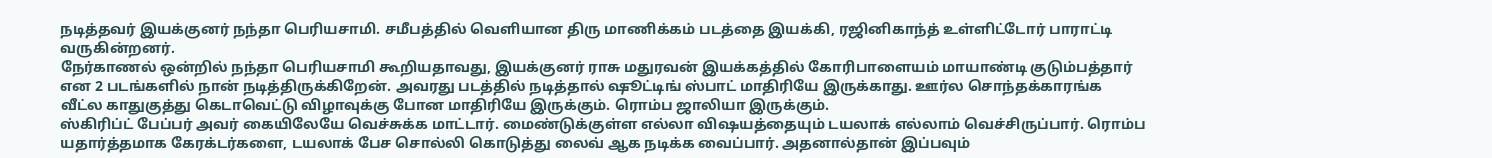நடித்தவர் இயக்குனர் நந்தா பெரியசாமி. சமீபத்தில் வெளியான திரு மாணிக்கம் படத்தை இயக்கி, ரஜினிகாந்த் உள்ளிட்டோர் பாராட்டி வருகின்றனர்.
நேர்காணல் ஒன்றில் நந்தா பெரியசாமி கூறியதாவது, இயக்குனர் ராசு மதுரவன் இயக்கத்தில் கோரிபாளையம் மாயாண்டி குடும்பத்தார் என 2 படங்களில் நான் நடித்திருக்கிறேன். அவரது படத்தில் நடித்தால் ஷூட்டிங் ஸ்பாட் மாதிரியே இருக்காது. ஊர்ல சொந்தக்காரங்க வீட்ல காதுகுத்து கெடாவெட்டு விழாவுக்கு போன மாதிரியே இருக்கும். ரொம்ப ஜாலியா இருக்கும்.
ஸ்கிரிப்ட் பேப்பர் அவர் கையிலேயே வெச்சுக்க மாட்டார். மைண்டுக்குள்ள எல்லா விஷயத்தையும் டயலாக் எல்லாம் வெச்சிருப்பார். ரொம்ப யதார்த்தமாக கேரக்டர்களை, டயலாக் பேச சொல்லி கொடுத்து லைவ் ஆக நடிக்க வைப்பார். அதனால்தான் இப்பவும்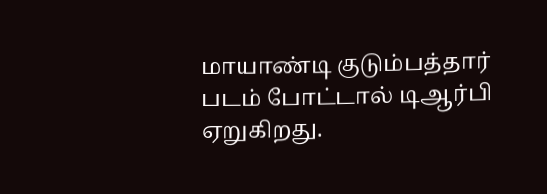மாயாண்டி குடும்பத்தார் படம் போட்டால் டிஆர்பி ஏறுகிறது.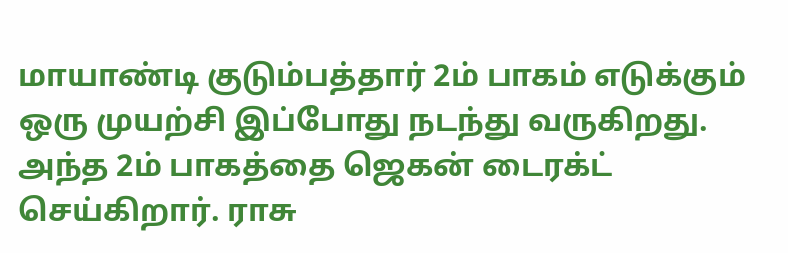மாயாண்டி குடும்பத்தார் 2ம் பாகம் எடுக்கும் ஒரு முயற்சி இப்போது நடந்து வருகிறது. அந்த 2ம் பாகத்தை ஜெகன் டைரக்ட் செய்கிறார். ராசு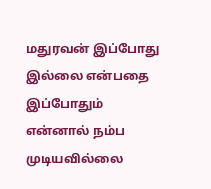மதுரவன் இப்போது இல்லை என்பதை இப்போதும் என்னால் நம்ப முடியவில்லை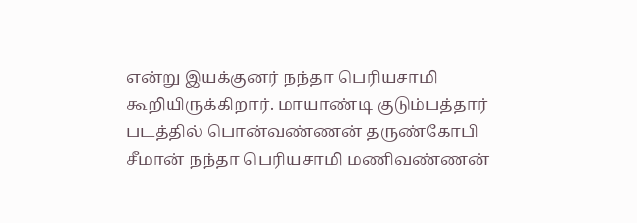என்று இயக்குனர் நந்தா பெரியசாமி கூறியிருக்கிறார். மாயாண்டி குடும்பத்தார் படத்தில் பொன்வண்ணன் தருண்கோபி சீமான் நந்தா பெரியசாமி மணிவண்ணன்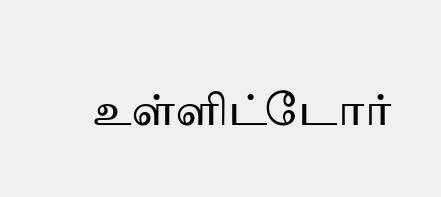உள்ளிட்டோர்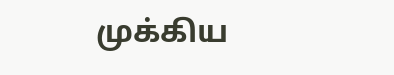முக்கிய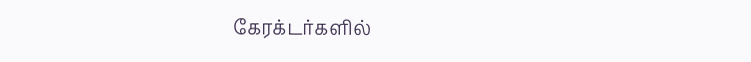கேரக்டர்களில்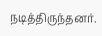நடித்திருந்தனர்.